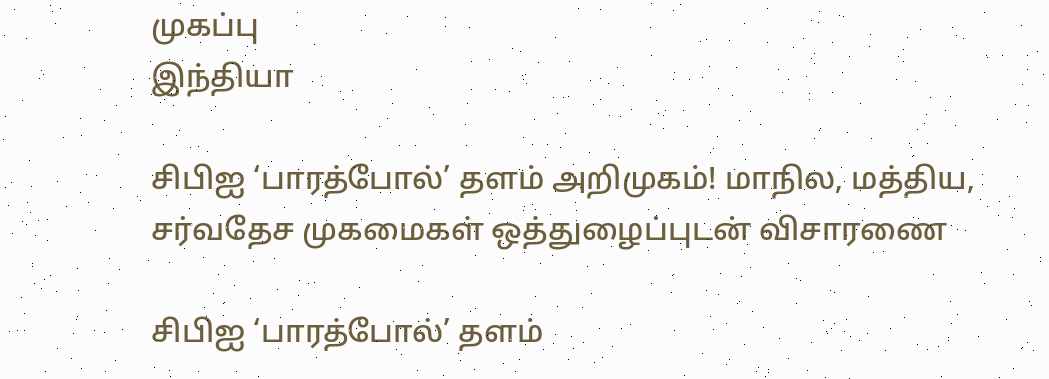முகப்பு
இந்தியா

சிபிஐ ‘பாரத்போல்’ தளம் அறிமுகம்! மாநில, மத்திய, சர்வதேச முகமைகள் ஒத்துழைப்புடன் விசாரணை

சிபிஐ ‘பாரத்போல்’ தளம்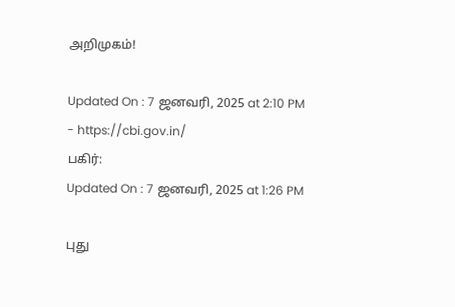அறிமுகம்!

Updated On : 7 ஜனவரி, 2025 at 2:10 PM
- https://cbi.gov.in/
பகிர்:
Updated On : 7 ஜனவரி, 2025 at 1:26 PM

புது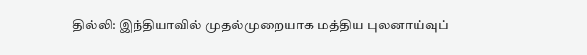தில்லி: இந்தியாவில் முதல்முறையாக மத்திய புலனாய்வுப்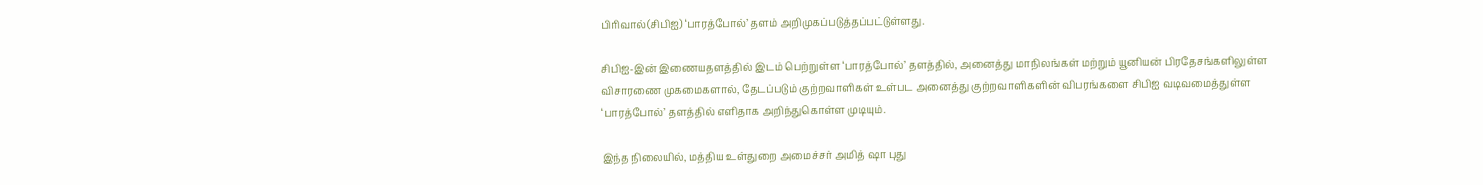பிரிவால்(சிபிஐ) ‘பாரத்போல்’ தளம் அறிமுகப்படுத்தப்பட்டுள்ளது.

சிபிஐ-இன் இணையதளத்தில் இடம் பெற்றுள்ள ‘பாரத்போல்’ தளத்தில், அனைத்து மாநிலங்கள் மற்றும் யூனியன் பிரதேசங்களிலுள்ள விசாரணை முகமைகளால், தேடப்படும் குற்றவாளிகள் உள்பட அனைத்து குற்றவாளிகளின் விபரங்களை சிபிஐ வடிவமைத்துள்ள ‘பாரத்போல்’ தளத்தில் எளிதாக அறிந்துகொள்ள முடியும்.

இந்த நிலையில், மத்திய உள்துறை அமைச்சர் அமித் ஷா புது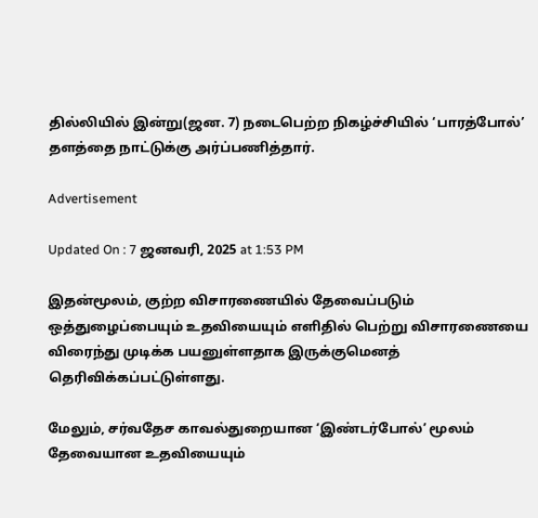தில்லியில் இன்று(ஜன. 7) நடைபெற்ற நிகழ்ச்சியில் ‘பாரத்போல்’ தளத்தை நாட்டுக்கு அர்ப்பணித்தார்.

Advertisement

Updated On : 7 ஜனவரி, 2025 at 1:53 PM

இதன்மூலம், குற்ற விசாரணையில் தேவைப்படும் ஒத்துழைப்பையும் உதவியையும் எளிதில் பெற்று விசாரணையை விரைந்து முடிக்க பயனுள்ளதாக இருக்குமெனத் தெரிவிக்கப்பட்டுள்ளது.

மேலும், சர்வதேச காவல்துறையான ‘இண்டர்போல்’ மூலம் தேவையான உதவியையும்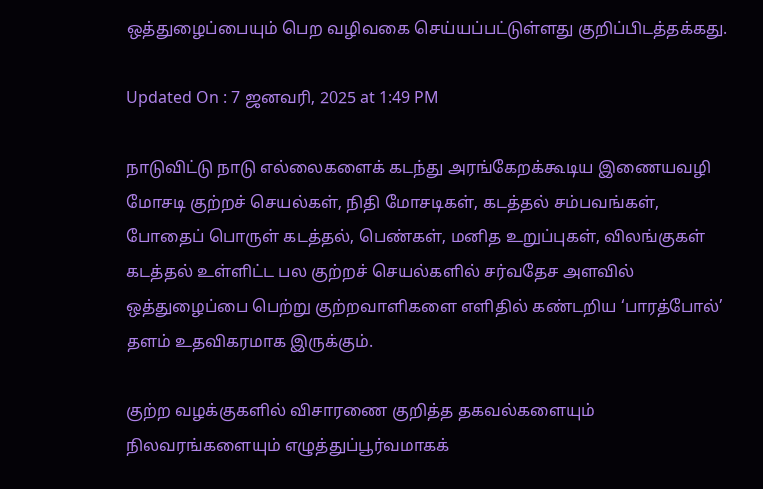ஒத்துழைப்பையும் பெற வழிவகை செய்யப்பட்டுள்ளது குறிப்பிடத்தக்கது.

Updated On : 7 ஜனவரி, 2025 at 1:49 PM

நாடுவிட்டு நாடு எல்லைகளைக் கடந்து அரங்கேறக்கூடிய இணையவழி மோசடி குற்றச் செயல்கள், நிதி மோசடிகள், கடத்தல் சம்பவங்கள், போதைப் பொருள் கடத்தல், பெண்கள், மனித உறுப்புகள், விலங்குகள் கடத்தல் உள்ளிட்ட பல குற்றச் செயல்களில் சர்வதேச அளவில் ஒத்துழைப்பை பெற்று குற்றவாளிகளை எளிதில் கண்டறிய ‘பாரத்போல்’ தளம் உதவிகரமாக இருக்கும்.

குற்ற வழக்குகளில் விசாரணை குறித்த தகவல்களையும் நிலவரங்களையும் எழுத்துப்பூர்வமாகக்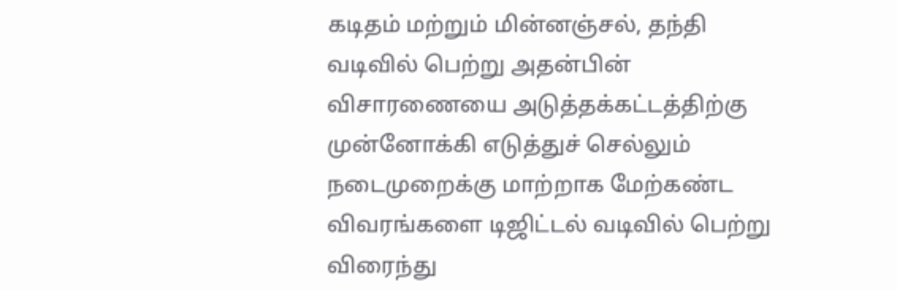கடிதம் மற்றும் மின்னஞ்சல், தந்தி வடிவில் பெற்று அதன்பின் விசாரணையை அடுத்தக்கட்டத்திற்கு முன்னோக்கி எடுத்துச் செல்லும் நடைமுறைக்கு மாற்றாக மேற்கண்ட விவரங்களை டிஜிட்டல் வடிவில் பெற்று விரைந்து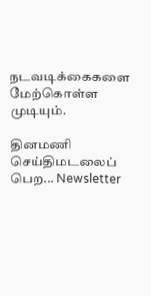நடவடிக்கைகளை மேற்கொள்ள முடியும்.

தினமணி செய்திமடலைப் பெற... Newsletter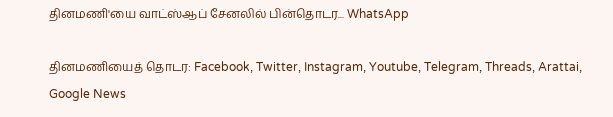தினமணி'யை வாட்ஸ்ஆப் சேனலில் பின்தொடர... WhatsApp

தினமணியைத் தொடர: Facebook, Twitter, Instagram, Youtube, Telegram, Threads, Arattai, Google News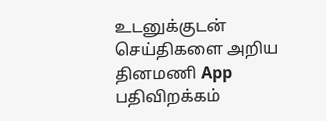உடனுக்குடன் செய்திகளை அறிய தினமணி App பதிவிறக்கம்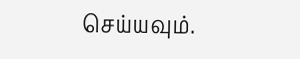செய்யவும்.